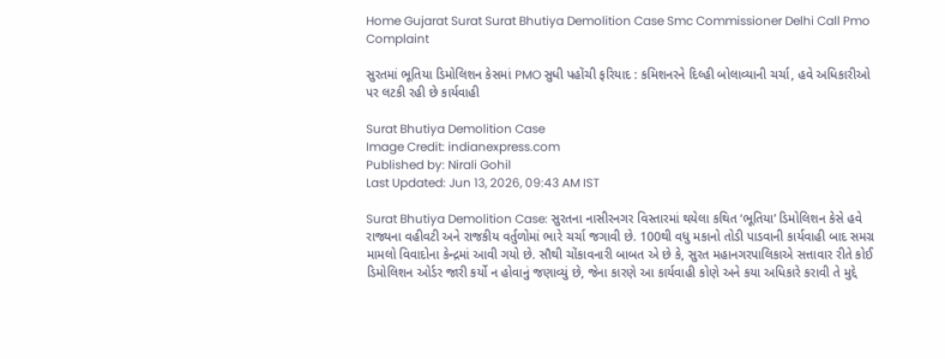Home Gujarat Surat Surat Bhutiya Demolition Case Smc Commissioner Delhi Call Pmo Complaint

સુરતમાં ભૂતિયા ડિમોલિશન કેસમાં PMO સુધી પહોંચી ફરિયાદ : કમિશનરને દિલ્હી બોલાવ્યાની ચર્ચા, હવે અધિકારીઓ પર લટકી રહી છે કાર્યવાહી

Surat Bhutiya Demolition Case
Image Credit: indianexpress.com
Published by: Nirali Gohil
Last Updated: Jun 13, 2026, 09:43 AM IST

Surat Bhutiya Demolition Case: સુરતના નાસીરનગર વિસ્તારમાં થયેલા કથિત ‘ભૂતિયા’ ડિમોલિશન કેસે હવે રાજ્યના વહીવટી અને રાજકીય વર્તુળોમાં ભારે ચર્ચા જગાવી છે. 100થી વધુ મકાનો તોડી પાડવાની કાર્યવાહી બાદ સમગ્ર મામલો વિવાદોના કેન્દ્રમાં આવી ગયો છે. સૌથી ચોંકાવનારી બાબત એ છે કે, સુરત મહાનગરપાલિકાએ સત્તાવાર રીતે કોઈ ડિમોલિશન ઓર્ડર જારી કર્યો ન હોવાનું જણાવ્યું છે, જેના કારણે આ કાર્યવાહી કોણે અને કયા અધિકારે કરાવી તે મુદ્દે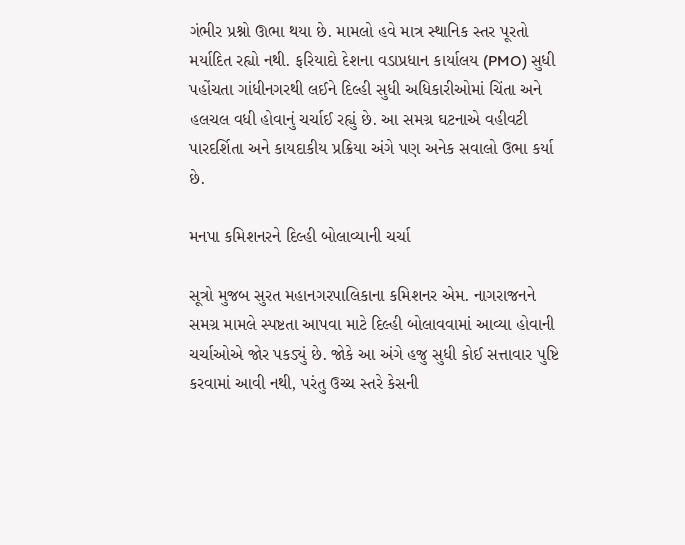ગંભીર પ્રશ્નો ઊભા થયા છે. મામલો હવે માત્ર સ્થાનિક સ્તર પૂરતો મર્યાદિત રહ્યો નથી. ફરિયાદો દેશના વડાપ્રધાન કાર્યાલય (PMO) સુધી પહોંચતા ગાંધીનગરથી લઈને દિલ્હી સુધી અધિકારીઓમાં ચિંતા અને હલચલ વધી હોવાનું ચર્ચાઈ રહ્યું છે. આ સમગ્ર ઘટનાએ વહીવટી પારદર્શિતા અને કાયદાકીય પ્રક્રિયા અંગે પણ અનેક સવાલો ઉભા કર્યા છે.

મનપા કમિશનરને દિલ્હી બોલાવ્યાની ચર્ચા

સૂત્રો મુજબ સુરત મહાનગરપાલિકાના કમિશનર એમ. નાગરાજનને સમગ્ર મામલે સ્પષ્ટતા આપવા માટે દિલ્હી બોલાવવામાં આવ્યા હોવાની ચર્ચાઓએ જોર પકડ્યું છે. જોકે આ અંગે હજુ સુધી કોઈ સત્તાવાર પુષ્ટિ કરવામાં આવી નથી, પરંતુ ઉચ્ચ સ્તરે કેસની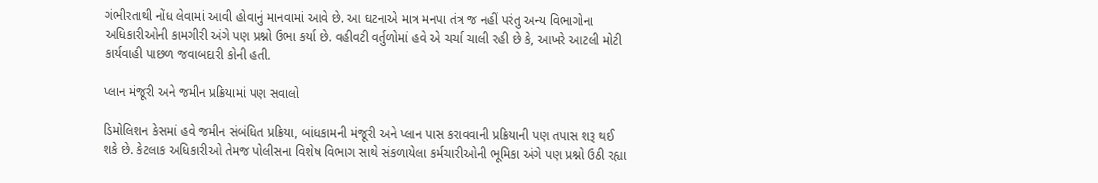ગંભીરતાથી નોંધ લેવામાં આવી હોવાનું માનવામાં આવે છે. આ ઘટનાએ માત્ર મનપા તંત્ર જ નહીં પરંતુ અન્ય વિભાગોના અધિકારીઓની કામગીરી અંગે પણ પ્રશ્નો ઉભા કર્યા છે. વહીવટી વર્તુળોમાં હવે એ ચર્ચા ચાલી રહી છે કે, આખરે આટલી મોટી કાર્યવાહી પાછળ જવાબદારી કોની હતી.

પ્લાન મંજૂરી અને જમીન પ્રક્રિયામાં પણ સવાલો

ડિમોલિશન કેસમાં હવે જમીન સંબંધિત પ્રક્રિયા, બાંધકામની મંજૂરી અને પ્લાન પાસ કરાવવાની પ્રક્રિયાની પણ તપાસ શરૂ થઈ શકે છે. કેટલાક અધિકારીઓ તેમજ પોલીસના વિશેષ વિભાગ સાથે સંકળાયેલા કર્મચારીઓની ભૂમિકા અંગે પણ પ્રશ્નો ઉઠી રહ્યા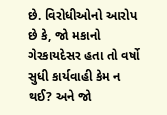છે. વિરોધીઓનો આરોપ છે કે, જો મકાનો ગેરકાયદેસર હતા તો વર્ષો સુધી કાર્યવાહી કેમ ન થઈ? અને જો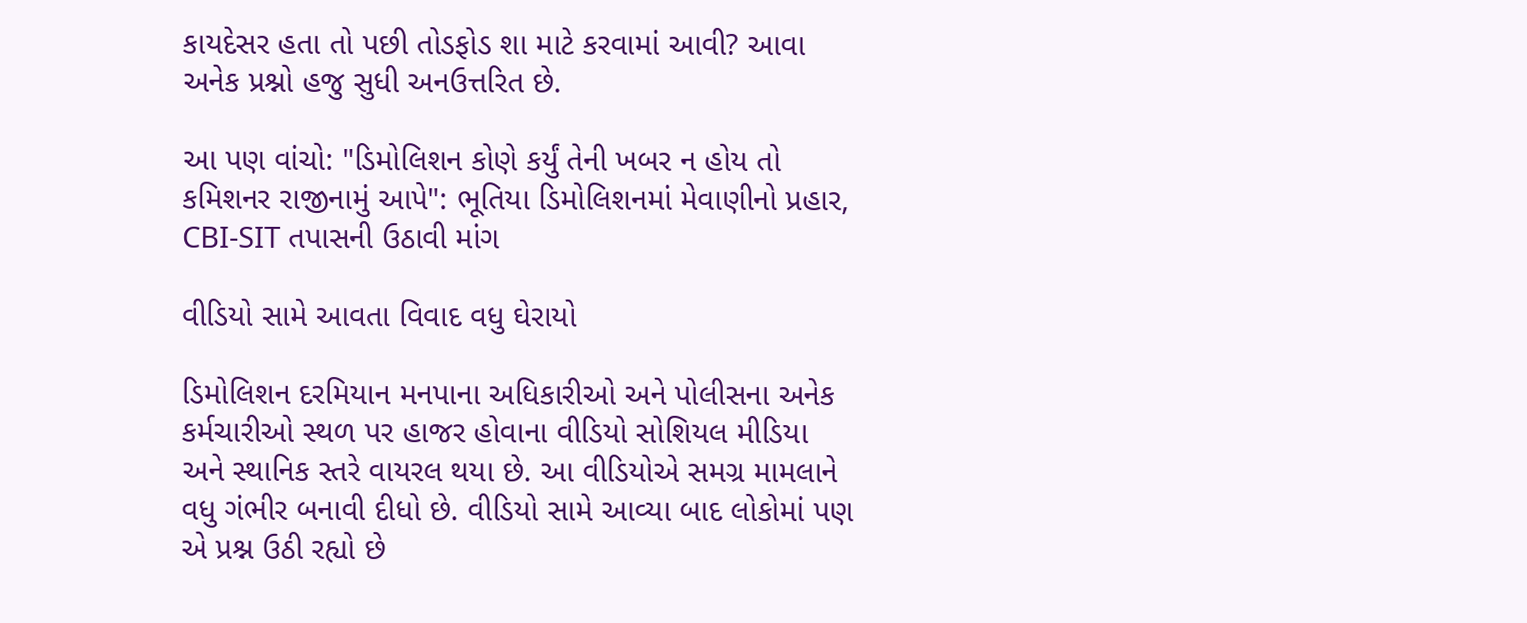કાયદેસર હતા તો પછી તોડફોડ શા માટે કરવામાં આવી? આવા અનેક પ્રશ્નો હજુ સુધી અનઉત્તરિત છે.

આ પણ વાંચો: "ડિમોલિશન કોણે કર્યું તેની ખબર ન હોય તો કમિશનર રાજીનામું આપે": ભૂતિયા ડિમોલિશનમાં મેવાણીનો પ્રહાર, CBI-SIT તપાસની ઉઠાવી માંગ

વીડિયો સામે આવતા વિવાદ વધુ ઘેરાયો

ડિમોલિશન દરમિયાન મનપાના અધિકારીઓ અને પોલીસના અનેક કર્મચારીઓ સ્થળ પર હાજર હોવાના વીડિયો સોશિયલ મીડિયા અને સ્થાનિક સ્તરે વાયરલ થયા છે. આ વીડિયોએ સમગ્ર મામલાને વધુ ગંભીર બનાવી દીધો છે. વીડિયો સામે આવ્યા બાદ લોકોમાં પણ એ પ્રશ્ન ઉઠી રહ્યો છે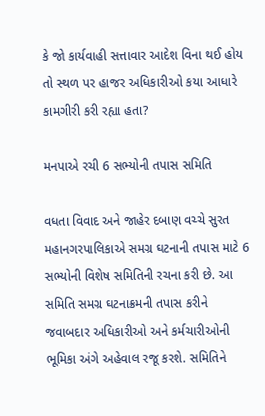કે જો કાર્યવાહી સત્તાવાર આદેશ વિના થઈ હોય તો સ્થળ પર હાજર અધિકારીઓ કયા આધારે કામગીરી કરી રહ્યા હતા?

મનપાએ રચી 6 સભ્યોની તપાસ સમિતિ

વધતા વિવાદ અને જાહેર દબાણ વચ્ચે સુરત મહાનગરપાલિકાએ સમગ્ર ઘટનાની તપાસ માટે 6 સભ્યોની વિશેષ સમિતિની રચના કરી છે. આ સમિતિ સમગ્ર ઘટનાક્રમની તપાસ કરીને જવાબદાર અધિકારીઓ અને કર્મચારીઓની ભૂમિકા અંગે અહેવાલ રજૂ કરશે. સમિતિને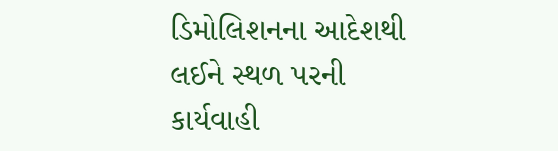ડિમોલિશનના આદેશથી લઈને સ્થળ પરની કાર્યવાહી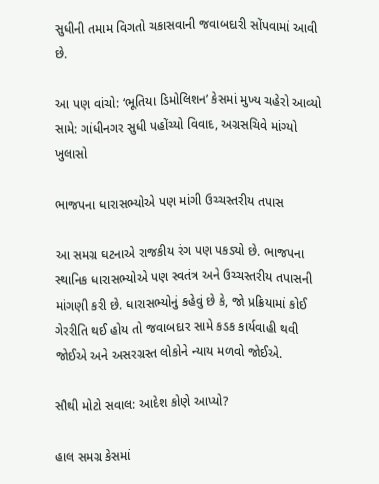સુધીની તમામ વિગતો ચકાસવાની જવાબદારી સોંપવામાં આવી છે.

આ પણ વાંચો: ‘ભૂતિયા ડિમોલિશન’ કેસમાં મુખ્ય ચહેરો આવ્યો સામે: ગાંધીનગર સુધી પહોંચ્યો વિવાદ, અગ્રસચિવે માંગ્યો ખુલાસો

ભાજપના ધારાસભ્યોએ પણ માંગી ઉચ્ચસ્તરીય તપાસ

આ સમગ્ર ઘટનાએ રાજકીય રંગ પણ પકડ્યો છે. ભાજપના સ્થાનિક ધારાસભ્યોએ પણ સ્વતંત્ર અને ઉચ્ચસ્તરીય તપાસની માંગણી કરી છે. ધારાસભ્યોનું કહેવું છે કે, જો પ્રક્રિયામાં કોઈ ગેરરીતિ થઈ હોય તો જવાબદાર સામે કડક કાર્યવાહી થવી જોઈએ અને અસરગ્રસ્ત લોકોને ન્યાય મળવો જોઈએ.

સૌથી મોટો સવાલ: આદેશ કોણે આપ્યો?

હાલ સમગ્ર કેસમાં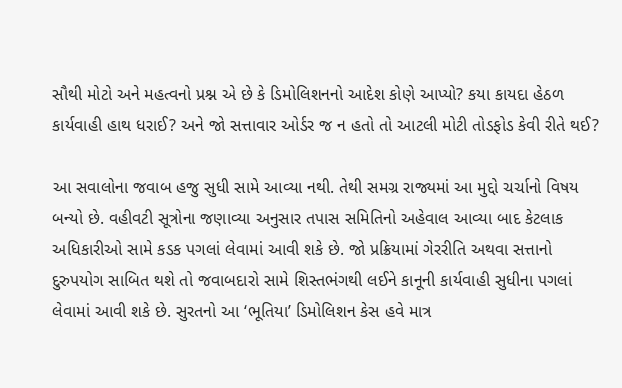સૌથી મોટો અને મહત્વનો પ્રશ્ન એ છે કે ડિમોલિશનનો આદેશ કોણે આપ્યો? કયા કાયદા હેઠળ કાર્યવાહી હાથ ધરાઈ? અને જો સત્તાવાર ઓર્ડર જ ન હતો તો આટલી મોટી તોડફોડ કેવી રીતે થઈ?

આ સવાલોના જવાબ હજુ સુધી સામે આવ્યા નથી. તેથી સમગ્ર રાજ્યમાં આ મુદ્દો ચર્ચાનો વિષય બન્યો છે. વહીવટી સૂત્રોના જણાવ્યા અનુસાર તપાસ સમિતિનો અહેવાલ આવ્યા બાદ કેટલાક અધિકારીઓ સામે કડક પગલાં લેવામાં આવી શકે છે. જો પ્રક્રિયામાં ગેરરીતિ અથવા સત્તાનો દુરુપયોગ સાબિત થશે તો જવાબદારો સામે શિસ્તભંગથી લઈને કાનૂની કાર્યવાહી સુધીના પગલાં લેવામાં આવી શકે છે. સુરતનો આ ‘ભૂતિયા’ ડિમોલિશન કેસ હવે માત્ર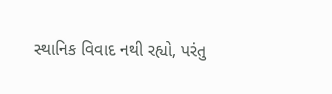સ્થાનિક વિવાદ નથી રહ્યો, પરંતુ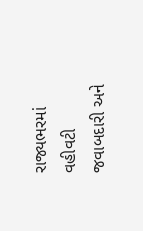રાજ્યભરમાં વહીવટી જવાબદારી અને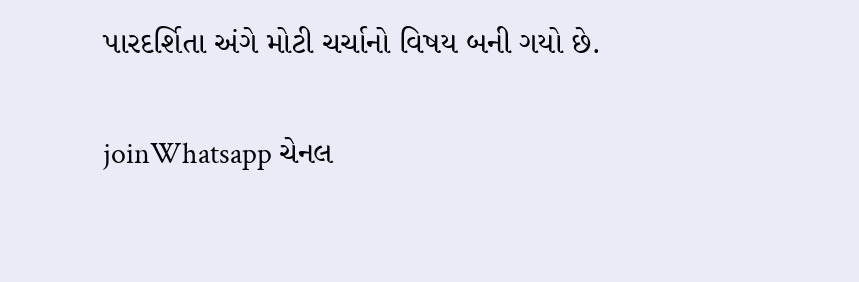પારદર્શિતા અંગે મોટી ચર્ચાનો વિષય બની ગયો છે.

joinWhatsapp ચેનલ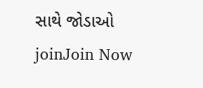સાથે જોડાઓ
joinJoin Now